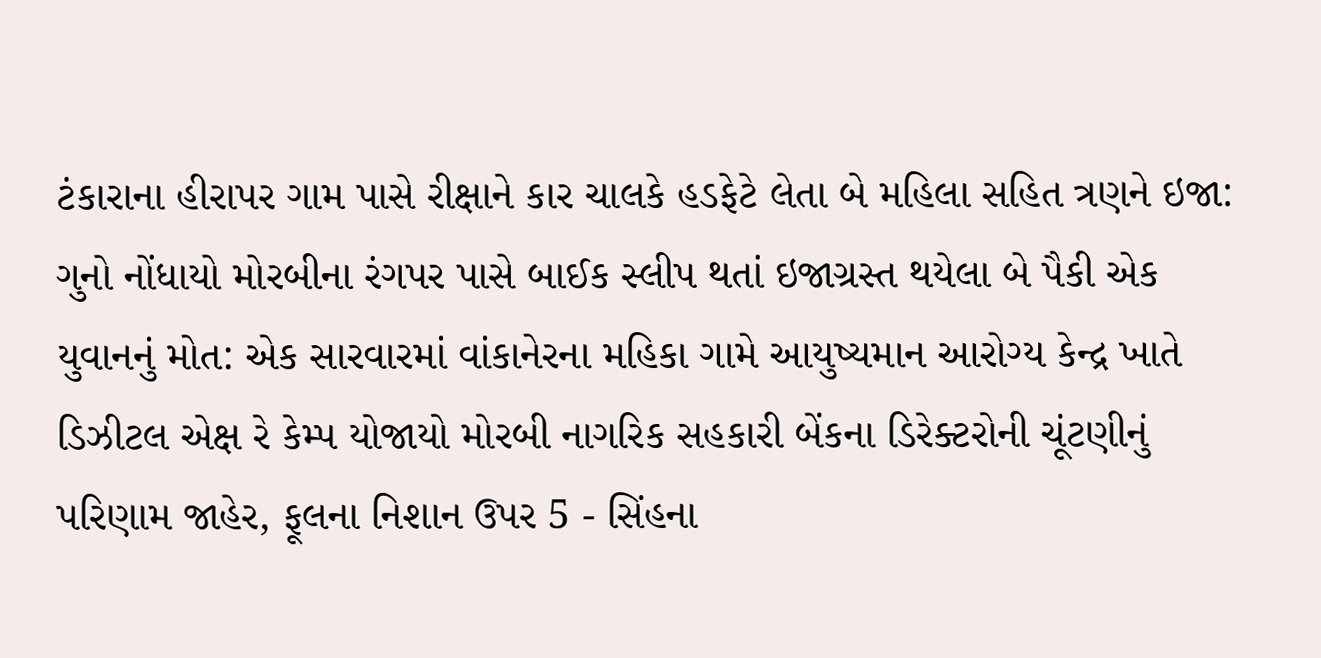ટંકારાના હીરાપર ગામ પાસે રીક્ષાને કાર ચાલકે હડફેટે લેતા બે મહિલા સહિત ત્રણને ઇજા: ગુનો નોંધાયો મોરબીના રંગપર પાસે બાઈક સ્લીપ થતાં ઇજાગ્રસ્ત થયેલા બે પૈકી એક યુવાનનું મોત: એક સારવારમાં વાંકાનેરના મહિકા ગામે આયુષ્યમાન આરોગ્ય કેન્દ્ર ખાતે ડિઝીટલ એક્ષ રે કેમ્પ યોજાયો મોરબી નાગરિક સહકારી બેંકના ડિરેક્ટરોની ચૂંટણીનું પરિણામ જાહેર, ફૂલના નિશાન ઉપર 5 - સિંહના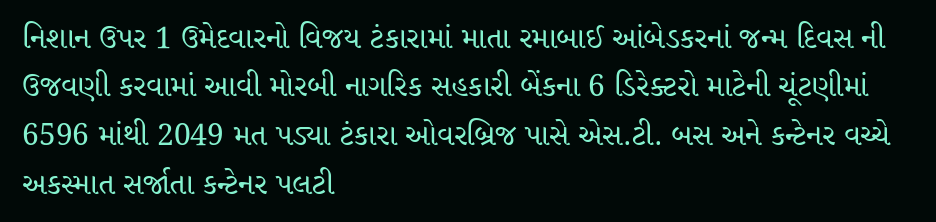નિશાન ઉપર 1 ઉમેદવારનો વિજય ટંકારામાં માતા રમાબાઈ આંબેડકરનાં જન્મ દિવસ ની ઉજવણી કરવામાં આવી મોરબી નાગરિક સહકારી બેંકના 6 ડિરેક્ટરો માટેની ચૂંટણીમાં 6596 માંથી 2049 મત પડ્યા ટંકારા ઓવરબ્રિજ પાસે એસ.ટી. બસ અને કન્ટેનર વચ્ચે અકસ્માત સર્જાતા કન્ટેનર પલટી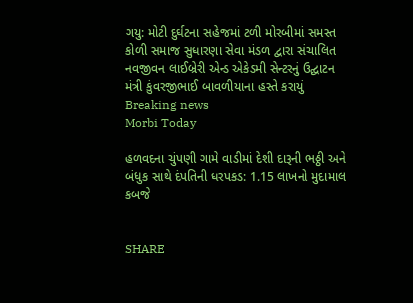ગયુ: મોટી દુર્ઘટના સહેજમાં ટળી મોરબીમાં સમસ્ત કોળી સમાજ સુધારણા સેવા મંડળ દ્વારા સંચાલિત નવજીવન લાઈબ્રેરી એન્ડ એકેડમી સેન્ટરનું ઉદ્ઘાટન મંત્રી કુંવરજીભાઈ બાવળીયાના હસ્તે કરાયું
Breaking news
Morbi Today

હળવદના ચુંપણી ગામે વાડીમાં દેશી દારૂની ભઠ્ઠી અને બંધુક સાથે દંપતિની ધરપકડ: 1.15 લાખનો મુદામાલ કબજે


SHARE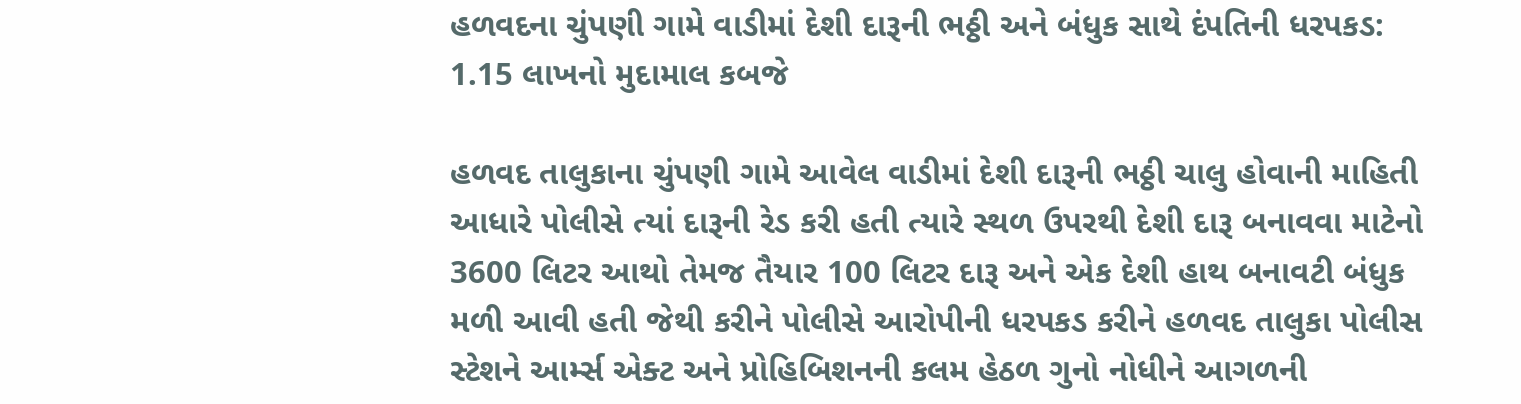હળવદના ચુંપણી ગામે વાડીમાં દેશી દારૂની ભઠ્ઠી અને બંધુક સાથે દંપતિની ધરપકડ: 1.15 લાખનો મુદામાલ કબજે

હળવદ તાલુકાના ચુંપણી ગામે આવેલ વાડીમાં દેશી દારૂની ભઠ્ઠી ચાલુ હોવાની માહિતી આધારે પોલીસે ત્યાં દારૂની રેડ કરી હતી ત્યારે સ્થળ ઉપરથી દેશી દારૂ બનાવવા માટેનો 3600 લિટર આથો તેમજ તૈયાર 100 લિટર દારૂ અને એક દેશી હાથ બનાવટી બંધુક મળી આવી હતી જેથી કરીને પોલીસે આરોપીની ધરપકડ કરીને હળવદ તાલુકા પોલીસ સ્ટેશને આર્મ્સ એક્ટ અને પ્રોહિબિશનની કલમ હેઠળ ગુનો નોધીને આગળની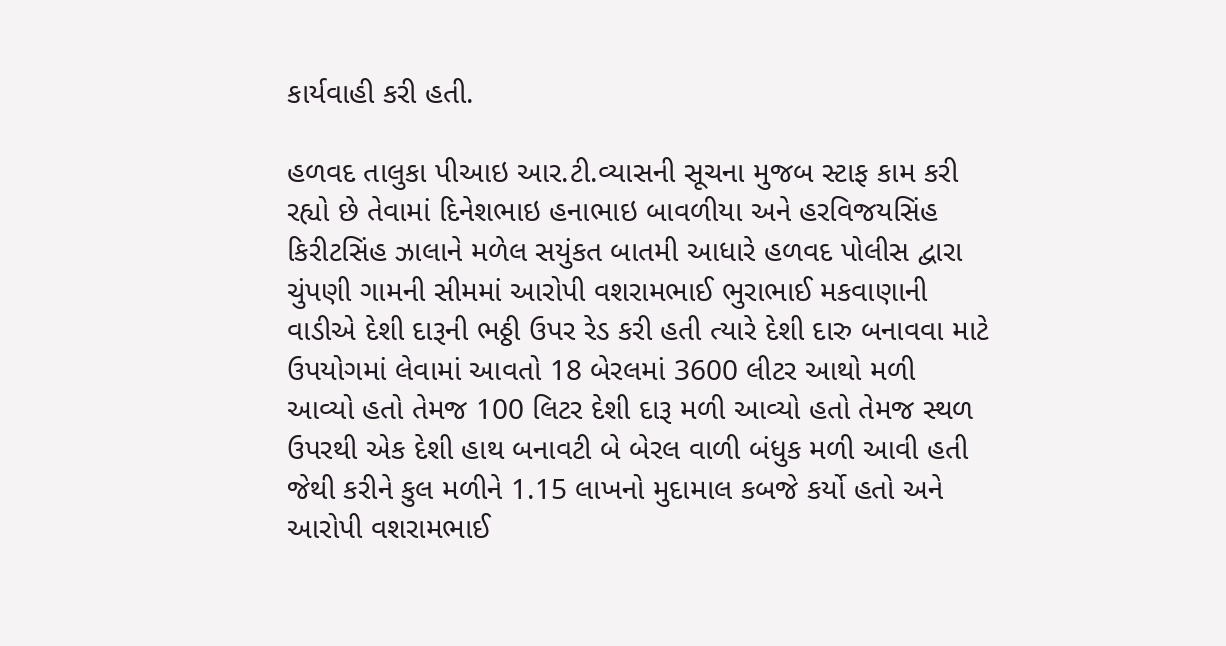કાર્યવાહી કરી હતી.

હળવદ તાલુકા પીઆઇ આર.ટી.વ્યાસની સૂચના મુજબ સ્ટાફ કામ કરી રહ્યો છે તેવામાં દિનેશભાઇ હનાભાઇ બાવળીયા અને હરવિજયસિંહ કિરીટસિંહ ઝાલાને મળેલ સયુંકત બાતમી આધારે હળવદ પોલીસ દ્વારા ચુંપણી ગામની સીમમાં આરોપી વશરામભાઈ ભુરાભાઈ મકવાણાની વાડીએ દેશી દારૂની ભઠ્ઠી ઉપર રેડ કરી હતી ત્યારે દેશી દારુ બનાવવા માટે ઉપયોગમાં લેવામાં આવતો 18 બેરલમાં 3600 લીટર આથો મળી આવ્યો હતો તેમજ 100 લિટર દેશી દારૂ મળી આવ્યો હતો તેમજ સ્થળ ઉપરથી એક દેશી હાથ બનાવટી બે બેરલ વાળી બંધુક મળી આવી હતી જેથી કરીને કુલ મળીને 1.15 લાખનો મુદામાલ કબજે કર્યો હતો અને આરોપી વશરામભાઈ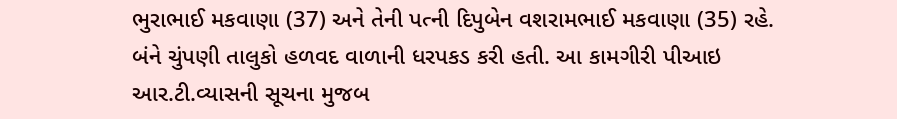ભુરાભાઈ મકવાણા (37) અને તેની પત્ની દિપુબેન વશરામભાઈ મકવાણા (35) રહે. બંને ચુંપણી તાલુકો હળવદ વાળાની ધરપકડ કરી હતી. આ કામગીરી પીઆઇ આર.ટી.વ્યાસની સૂચના મુજબ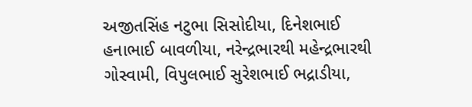અજીતસિંહ નટુભા સિસોદીયા, દિનેશભાઈ હનાભાઈ બાવળીયા, નરેન્દ્રભારથી મહેન્દ્રભારથી ગોસ્વામી, વિપુલભાઈ સુરેશભાઈ ભદ્રાડીયા,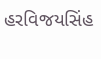હરવિજયસિંહ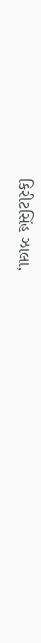કિરીટસિંહ ઝાલા,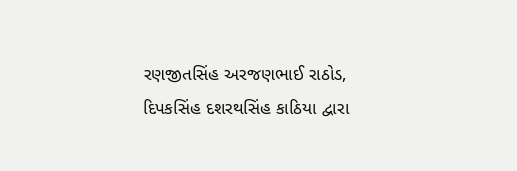રણજીતસિંહ અરજણભાઈ રાઠોડ, દિપકસિંહ દશરથસિંહ કાઠિયા દ્વારા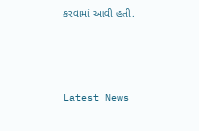કરવામાં આવી હતી.






Latest News